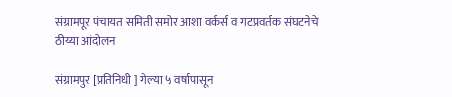संग्रामपूर पंचायत समिती समोर आशा वर्कर्स व गटप्रवर्तक संघटनेचे ठीय्या आंदोलन

संग्रामपुर [प्रतिनिधी ] गेल्या ५ वर्षापासून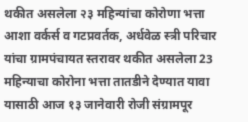थकीत असलेला २३ महिन्यांचा कोरोणा भत्ता आशा वर्कर्स व गटप्रवर्तक, अर्धवेळ स्त्री परिचार यांचा ग्रामपंचायत स्तरावर थकीत असलेला 23 महिन्याचा कोरोना भत्ता तातडीने देण्यात यावा यासाठी आज १३ जानेवारी रोजी संग्रामपूर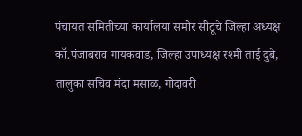पंचायत समितीच्या कार्यालया समोर सीटूचे जिल्हा अध्यक्ष कॉ.पंजाबराव गायकवाड, जिल्हा उपाध्यक्ष रश्मी ताई दुबे, तालुका सचिव मंदा मसाळ, गोदावरी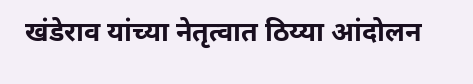खंडेराव यांच्या नेतृत्वात ठिय्या आंदोलन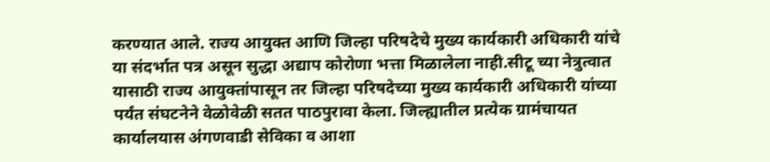करण्यात आले. राज्य आयुक्त आणि जिल्हा परिषदेचे मुख्य कार्यकारी अधिकारी यांचे या संदर्भात पत्र असून सुद्धा अद्याप कोरोणा भत्ता मिळालेला नाही.सीटू च्या नेत्रुत्वात यासाठी राज्य आयुक्तांपासून तर जिल्हा परिषदेच्या मुख्य कार्यकारी अधिकारी यांच्या पर्यंत संघटनेने वेळोवेळी सतत पाठपुरावा केला. जिल्ह्यातील प्रत्येक ग्रामंचायत कार्यालयास अंगणवाडी सेविका व आशा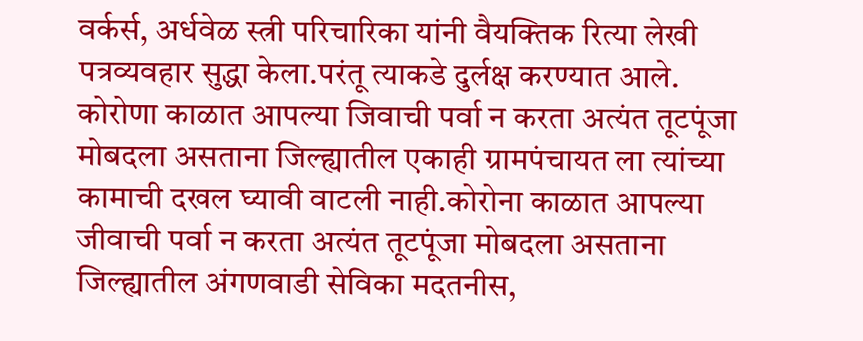वर्कर्स, अर्धवेळ स्त्री परिचारिका यांनी वैयक्तिक रित्या लेखी पत्रव्यवहार सुद्धा केला.परंतू त्याकडे दुर्लक्ष करण्यात आले. कोरोणा काळात आपल्या जिवाची पर्वा न करता अत्यंत तूटपूंजा मोबदला असताना जिल्ह्यातील एकाही ग्रामपंचायत ला त्यांच्या कामाची दखल घ्यावी वाटली नाही.कोरोना काळात आपल्या जीवाची पर्वा न करता अत्यंत तूटपूंजा मोबदला असताना जिल्ह्यातील अंगणवाडी सेविका मदतनीस,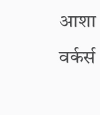आशा वर्कर्स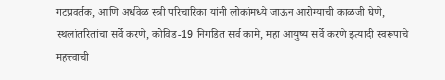गटप्रवर्तक, आणि अर्धवेळ स्त्री परिचारिका यांनी लोकांमध्ये जाऊन आरोग्याची काळजी घेणे, स्थलांतरितांचा सर्वे करणे, कोविड-19 निगडित सर्व कामे, महा आयुष्य सर्वे करणे इत्यादी स्वरूपाचे महत्त्वाची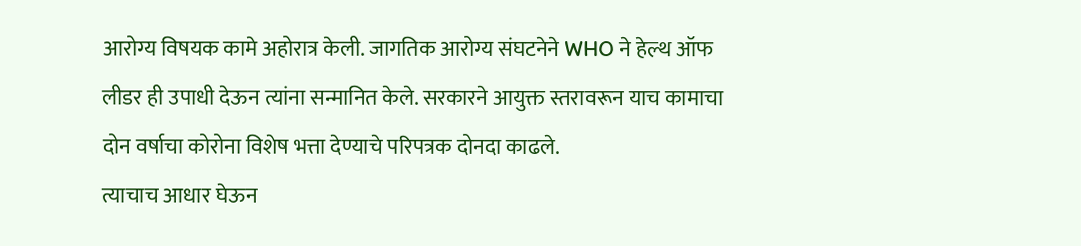आरोग्य विषयक कामे अहोरात्र केली. जागतिक आरोग्य संघटनेने WHO ने हेल्थ ऑफ लीडर ही उपाधी देऊन त्यांना सन्मानित केले. सरकारने आयुक्त स्तरावरून याच कामाचा दोन वर्षाचा कोरोना विशेष भत्ता देण्याचे परिपत्रक दोनदा काढले.
त्याचाच आधार घेऊन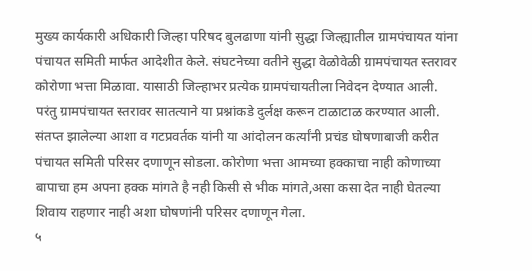मुख्य कार्यकारी अधिकारी जिल्हा परिषद बुलढाणा यांनी सुद्धा जिल्ह्यातील ग्रामपंचायत यांना पंचायत समिती मार्फत आदेशीत केले. संघटनेच्या वतीने सुद्धा वेळोवेळी ग्रामपंचायत स्तरावर कोरोणा भत्ता मिळावा. यासाठी जिल्हाभर प्रत्येक ग्रामपंचायतीला निवेदन देण्यात आली. परंतु ग्रामपंचायत स्तरावर सातत्याने या प्रश्नांकडे दुर्लक्ष करून टाळाटाळ करण्यात आली. संतप्त झालेल्या आशा व गटप्रवर्तक यांनी या आंदोलन कर्त्यांनी प्रचंड घोषणाबाजी करीत पंचायत समिती परिसर दणाणून सोडला. कोरोणा भत्ता आमच्या हक्काचा नाही कोणाच्या बापाचा हम अपना हक्क मांगते है नही किसी से भीक मांगते,असा कसा देत नाही घेतल्या शिवाय राहणार नाही अशा घोषणांनी परिसर दणाणून गेला.
५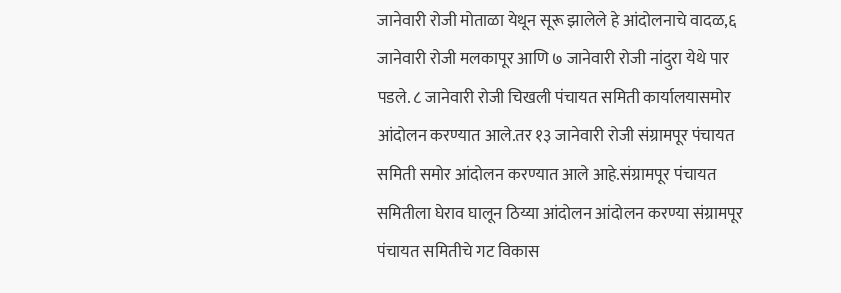जानेवारी रोजी मोताळा येथून सूरू झालेले हे आंदोलनाचे वादळ,६ जानेवारी रोजी मलकापूर आणि ७ जानेवारी रोजी नांदुरा येथे पार पडले. ८ जानेवारी रोजी चिखली पंचायत समिती कार्यालयासमोर आंदोलन करण्यात आले.तर १३ जानेवारी रोजी संग्रामपूर पंचायत समिती समोर आंदोलन करण्यात आले आहे.संग्रामपूर पंचायत समितीला घेराव घालून ठिय्या आंदोलन आंदोलन करण्या संग्रामपूर पंचायत समितीचे गट विकास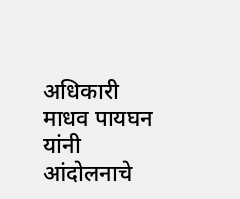अधिकारी माधव पायघन यांनी आंदोलनाचे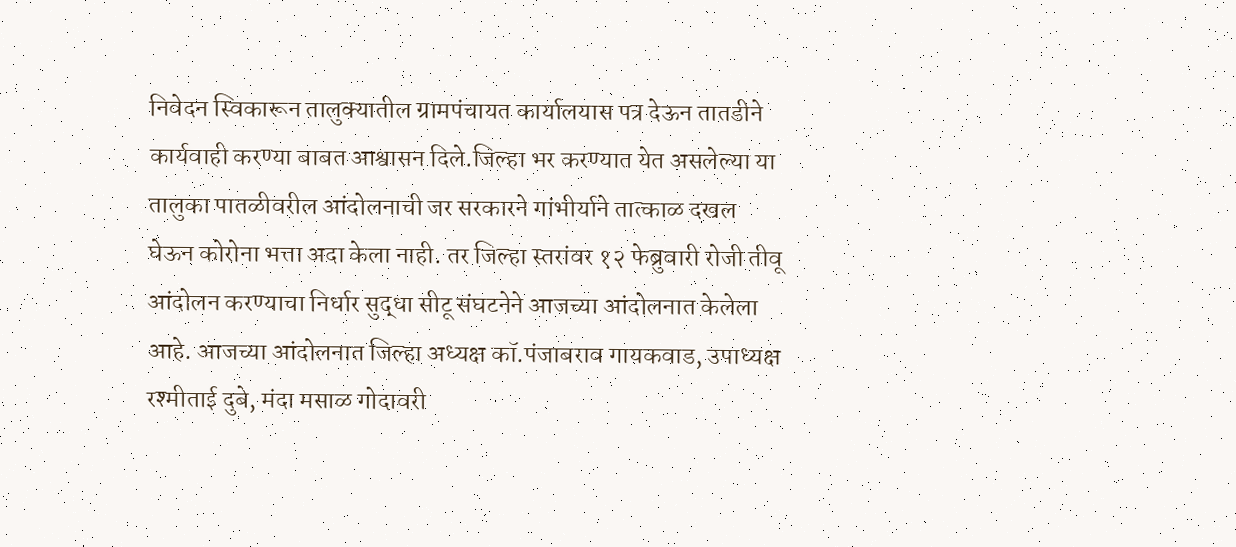निवेदन स्विकारून तालुक्यातील ग्रामपंचायत कार्यालयास पत्र देऊन तातडीने कार्यवाही करण्या बाबत आश्वासन दिले.जिल्हा भर करण्यात येत असलेल्या या तालुका पातळीवरील आंदोलनाची जर सरकारने गांभीर्याने तात्काळ दखल घेऊन कोरोना भत्ता अदा केला नाही. तर जिल्हा स्तरांवर १२ फेब्रुवारी रोजी तीवू आंदोलन करण्याचा निर्धार सुद्धा सीटू संघटनेने आजच्या आंदोलनात केलेला आहे. आजच्या आंदोलनात जिल्हा अध्यक्ष कॉ.पंजाबराव गायकवाड, उपाध्यक्ष रश्मीताई दुबे, मंदा मसाळ गोदावरी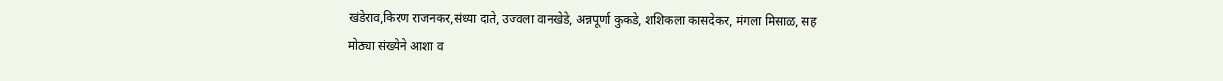खंडेराव,किरण राजनकर,संध्या दाते, उज्वला वानखेडे, अन्नपूर्णा कुकडे, शशिकला कासदेकर, मंगला मिसाळ, सह मोठ्या संख्येने आशा व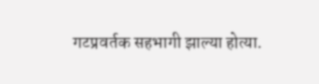गटप्रवर्तक सहभागी झाल्या होत्या.